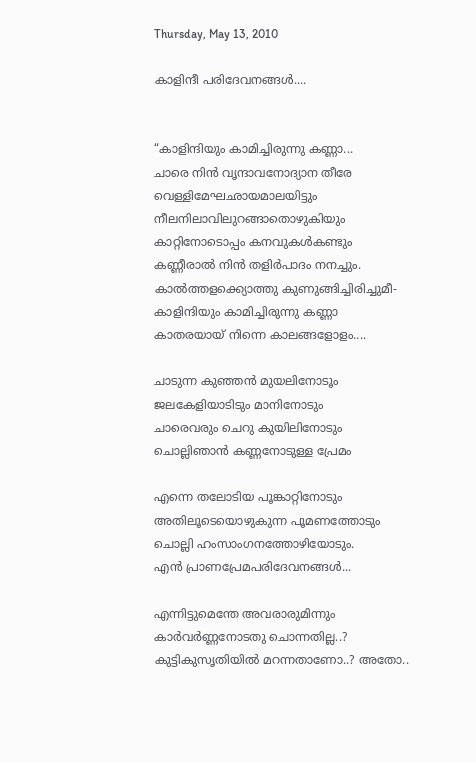Thursday, May 13, 2010

കാളിന്ദീ പരിദേവനങ്ങള്‍....


“കാളിന്ദിയും കാമിച്ചിരുന്നു കണ്ണാ...
ചാരെ നിന്‍ വൃന്ദാവനോദ്യാന തീരേ
വെള്ളിമേഘഛായമാലയിട്ടും
നീലനിലാവിലുറങ്ങാതൊഴുകിയും
കാറ്റിനോടൊപ്പം കനവുകള്‍കണ്ടും
കണ്ണീരാല്‍ നിന്‍ തളിര്‍പാദം നനച്ചും.
കാല്‍ത്തളക്ക്യൊത്തു കുണുങ്ങിച്ചിരിച്ചുമീ-
കാളിന്ദിയും കാമിച്ചിരുന്നു കണ്ണാ
കാതരയായ് നിന്നെ കാലങ്ങളോളം....

ചാടുന്ന കുഞ്ഞന്‍ മുയലിനോടൂം
ജലകേളിയാടിടും മാനിനോടും
ചാരെവരും ചെറു കുയിലിനോടും
ചൊല്ലിഞാന്‍ കണ്ണനോടുള്ള പ്രേമം

എന്നെ തലോടിയ പൂങ്കാറ്റിനോടും
അതിലൂടെയൊഴുകുന്ന പൂമണത്തോടും
ചൊല്ലി ഹംസാംഗനത്തോഴിയോടും.
എന്‍ പ്രാണപ്രേമപരിദേവനങ്ങള്‍‍...

എന്നിട്ടുമെന്തേ അവരാരുമിന്നും
കാര്‍വര്‍ണ്ണനോടതു ചൊന്നതില്ല..?
കുട്ടികുസൃതിയില്‍ മറന്നതാണോ..? അതോ..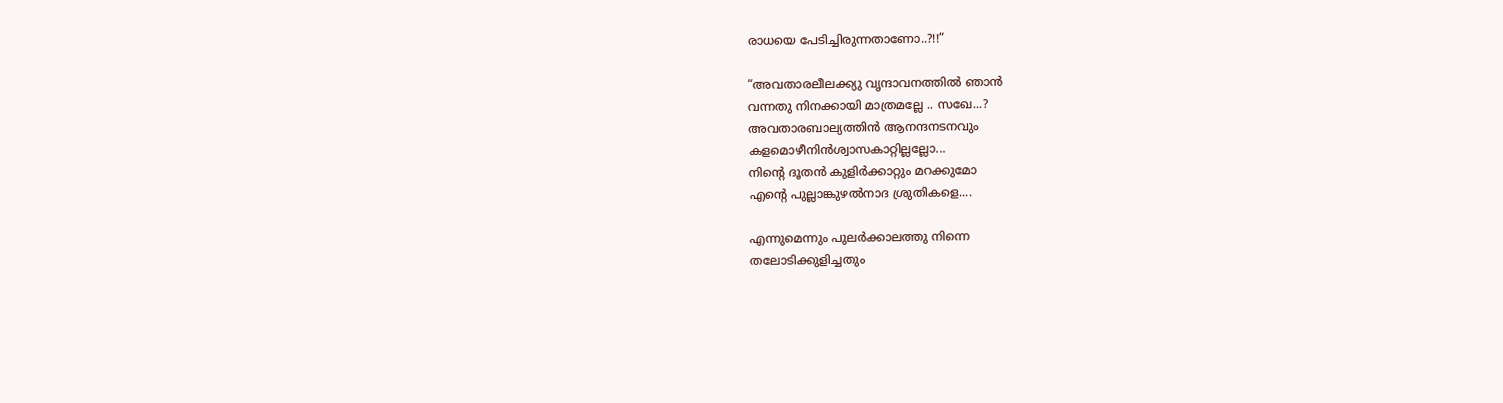രാധയെ പേടിച്ചിരുന്നതാണോ..?!!”

“അവതാരലീലക്ക്യു വൃന്ദാവനത്തില്‍ ഞാന്‍
വന്നതു നിനക്കായി മാത്രമല്ലേ .. സഖേ...?
അവതാരബാല്യത്തിന്‍ ആനന്ദനടനവും
കളമൊഴീനിന്‍ശ്വാസകാറ്റില്ലല്ലോ...
നിന്റെ ദൂതന്‍ കുളിര്‍ക്കാറ്റും മറക്കുമോ
എന്റെ പുല്ലാങ്കുഴല്‍നാദ ശ്രുതികളെ....

എന്നുമെന്നും പുലര്‍ക്കാലത്തു നിന്നെ
തലോടിക്കുളിച്ചതും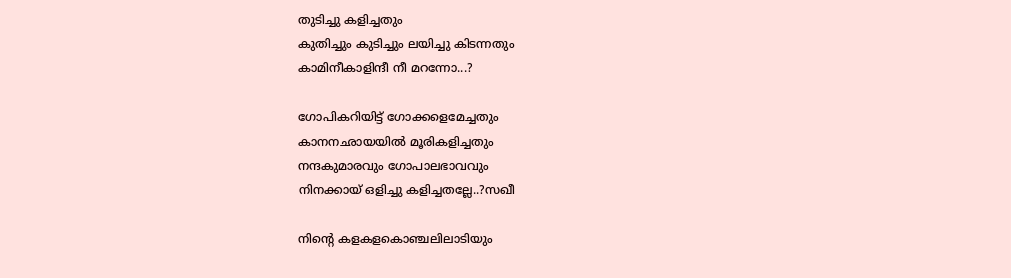തുടിച്ചു കളിച്ചതും
കുതിച്ചും കുടിച്ചും ലയിച്ചു കിടന്നതും
കാമിനീകാളിന്ദീ നീ മറന്നോ...?

ഗോപികറിയിട്ട് ഗോക്കളെമേച്ചതും
കാനനഛായയില്‍ മൂരികളിച്ചതും
നന്ദകുമാരവും ഗോപാലഭാവവും
നിനക്കായ് ഒളിച്ചു കളിച്ചതല്ലേ..?സഖീ

നിന്റെ കളകളകൊഞ്ചലിലാടിയും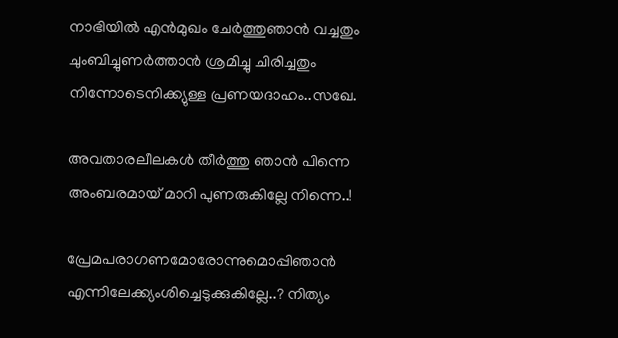നാഭിയില്‍ എന്‍മുഖം ചേര്‍ത്തുഞാന്‍ വച്ചതും
ചുംബിച്ചുണര്‍ത്താന്‍ ശ്രമിച്ചു ചിരിച്ചതും
നിന്നോടെനിക്ക്യുള്ള പ്രണയദാഹം..സഖേ.

അവതാരലീലകള്‍ തീര്‍ത്തു ഞാന്‍ പിന്നെ
അംബരമായ് മാറി പുണരുകില്ലേ നിന്നെ..!

പ്രേമപരാഗണമോരോന്നുമൊപ്പിഞാന്‍
എന്നിലേക്ക്യംശിച്ചെടുക്കുകില്ലേ..? നിത്യം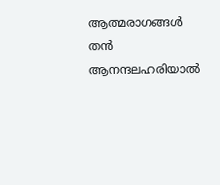ആത്മരാ‍ഗങ്ങള്‍ തന്‍ ആനന്ദലഹരിയാല്‍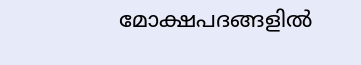മോക്ഷപദങ്ങളില്‍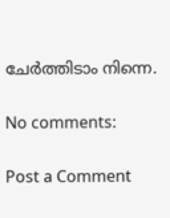ചേര്‍ത്തിടാം നിന്നെ.

No comments:

Post a Comment